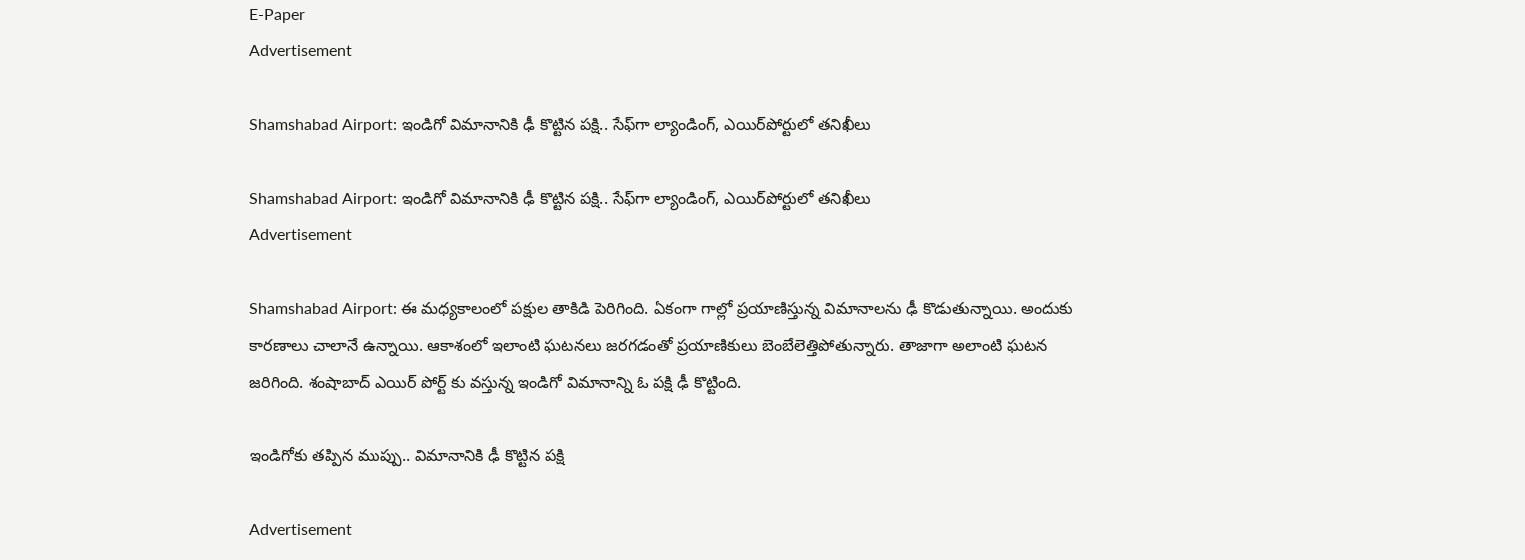E-Paper
Advertisement

Shamshabad Airport: ఇండిగో విమానానికి ఢీ కొట్టిన పక్షి.. సేఫ్‌గా ల్యాండింగ్, ఎయిర్‌పోర్టులో తనిఖీలు

Shamshabad Airport: ఇండిగో విమానానికి ఢీ కొట్టిన పక్షి.. సేఫ్‌గా ల్యాండింగ్, ఎయిర్‌పోర్టులో తనిఖీలు
Advertisement

Shamshabad Airport: ఈ మధ్యకాలంలో పక్షుల తాకిడి పెరిగింది. ఏకంగా గాల్లో ప్రయాణిస్తున్న విమానాలను ఢీ కొడుతున్నాయి. అందుకు కారణాలు చాలానే ఉన్నాయి. ఆకాశంలో ఇలాంటి ఘటనలు జరగడంతో ప్రయాణికులు బెంబేలెత్తిపోతున్నారు. తాజాగా అలాంటి ఘటన జరిగింది. శంషాబాద్ ఎయిర్ పోర్ట్ కు వస్తున్న ఇండిగో విమానాన్ని ఓ పక్షి ఢీ కొట్టింది.

ఇండిగోకు తప్పిన ముప్పు.. విమానానికి ఢీ కొట్టిన పక్షి

Advertisement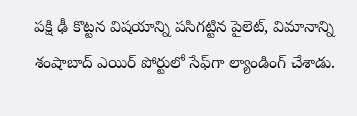పక్షి ఢీ కొట్టన విషయాన్ని పసిగట్టిన పైలెట్, విమానాన్ని శంషాబాద్ ఎయిర్ పోర్టులో సేఫ్‌గా ల్యాండింగ్ చేశాడు.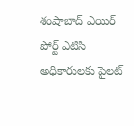శంషాబాద్ ఎయిర్ పోర్ట్ ఎటిసి అధికారులకు పైలట్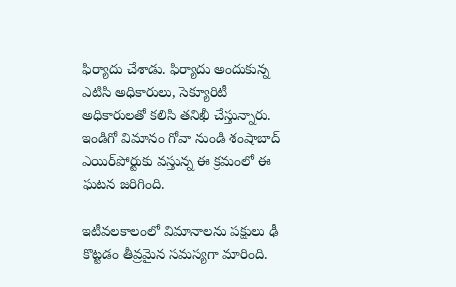ఫిర్యాదు చేశాడు. ఫిర్యాదు అందుకున్న ఎటిసి అధికారులు, సెక్యూరిటీ అధికారులతో కలిసి తనిఖీ చేస్తున్నారు. ఇండిగో విమానం గోవా నుండి శంషాబాద్ ఎయిర్‌పోర్టుకు వస్తున్న ఈ క్రమంలో ఈ ఘటన జరిగింది.

ఇటీవలకాలంలో విమానాలను పక్షులు ఢీ కొట్టడం తీవ్రమైన సమస్యగా మారింది.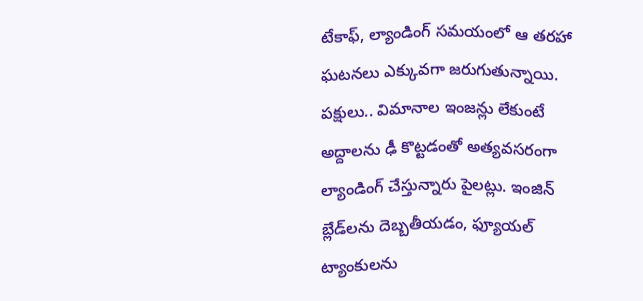టేకాఫ్, ల్యాండింగ్ సమయంలో ఆ తరహా ఘటనలు ఎక్కువగా జరుగుతున్నాయి. పక్షులు.. విమానాల ఇంజన్లు లేకుంటే అద్దాలను ఢీ కొట్టడంతో అత్యవసరంగా ల్యాండింగ్‌ చేస్తున్నారు పైలట్లు. ఇంజిన్ బ్లేడ్‌లను దెబ్బతీయడం, ఫ్యూయల్ ట్యాంకులను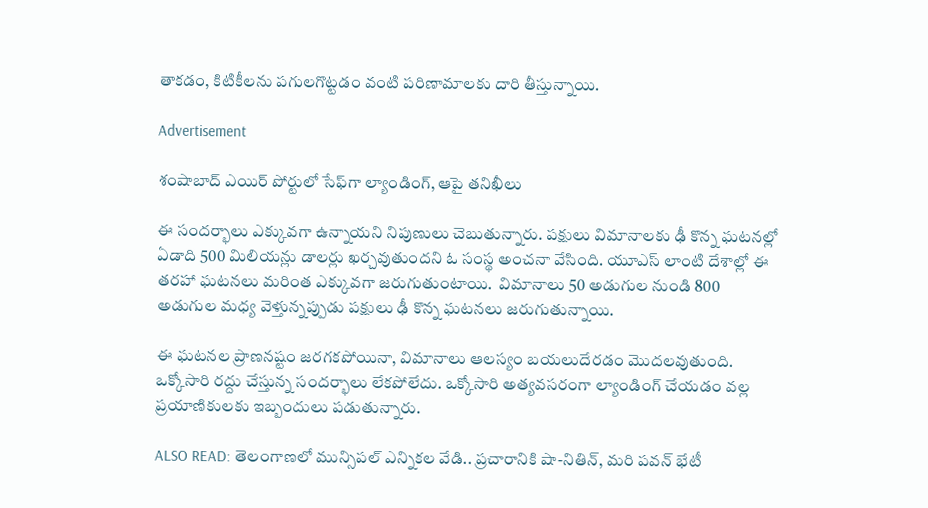తాకడం, కిటికీలను పగులగొట్టడం వంటి పరిణామాలకు దారి తీస్తున్నాయి.

Advertisement

శంషాబాద్ ఎయిర్ పోర్టులో సేఫ్‌గా ల్యాండింగ్, ఆపై తనిఖీలు

ఈ సందర్భాలు ఎక్కువగా ఉన్నాయని నిపుణులు చెబుతున్నారు. పక్షులు విమానాలకు ఢీ కొన్న ఘటనల్లో ఏడాది 500 మిలియన్లు డాలర్లు ఖర్చవుతుందని ఓ సంస్థ అంచనా వేసింది. యూఎస్ లాంటి దేశాల్లో ఈ తరహా ఘటనలు మరింత ఎక్కువగా జరుగుతుంటాయి.  విమానాలు 50 అడుగుల నుండి 800 అడుగుల మధ్య వెళ్తున్నప్పుడు పక్షులు ఢీ కొన్న ఘటనలు జరుగుతున్నాయి.

ఈ ఘటనల ప్రాణనష్టం జరగకపోయినా, విమానాలు ఆలస్యం బయలుదేరడం మొదలవుతుంది. ఒక్కోసారి రద్దు చేస్తున్న సందర్భాలు లేకపోలేదు. ఒక్కోసారి అత్యవసరంగా ల్యాండింగ్ చేయడం వల్ల ప్రయాణికులకు ఇబ్బందులు పడుతున్నారు.

ALSO READ: తెలంగాణలో మున్సిపల్ ఎన్నికల వేడి.. ప్రచారానికి షా-నితిన్, మరి పవన్ భేటీ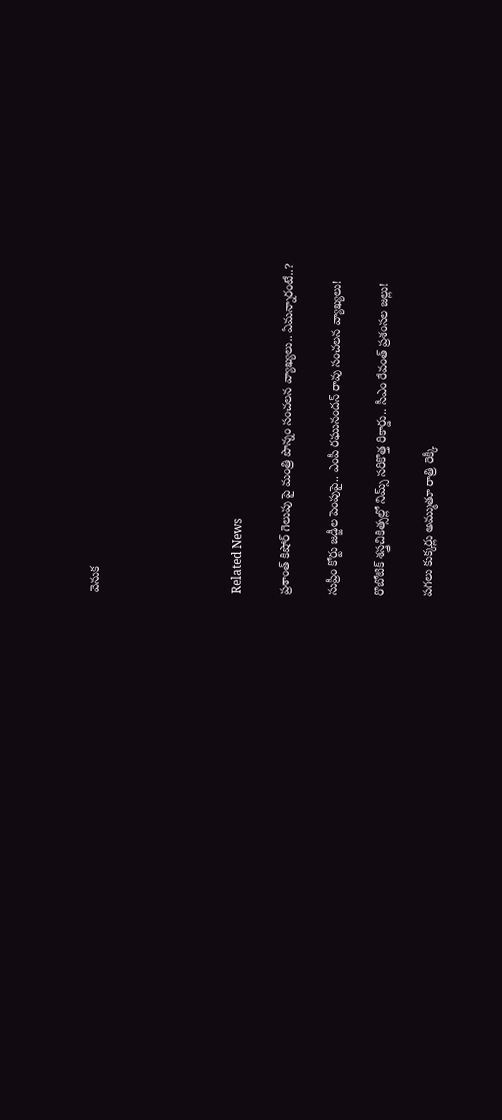వెనుక





Related News

ప్రశాంత్ కిషోర్ గెలుపు పై మంత్రి పొన్నం సంచలన వ్యాఖ్యలు.. ఏమన్నారంటే..?

సుప్రీం కోర్టు జడ్జీల పెంపుపై.. ఎంపీ రఘునందన్ రావు సంచలన వ్యాఖ్యలు!

రొబోటిక్ శస్త్రచికిత్సల్లో నిమ్స్ సరికొత్త రికార్డు.. సీఎం రేవంత్ ప్రశంసల జల్లు!

పగలు కుక్కర్లు అమ్ముతూ రాత్రి రెక్కీ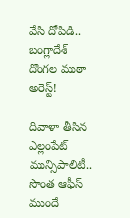వేసి దోపిడి.. బంగ్లాదేశ్ దొంగల ముఠా అరెస్ట్!

దివాళా తీసిన ఎల్లంపేట్ మున్సిపాలిటీ.. సొంత ఆఫీస్ ముందే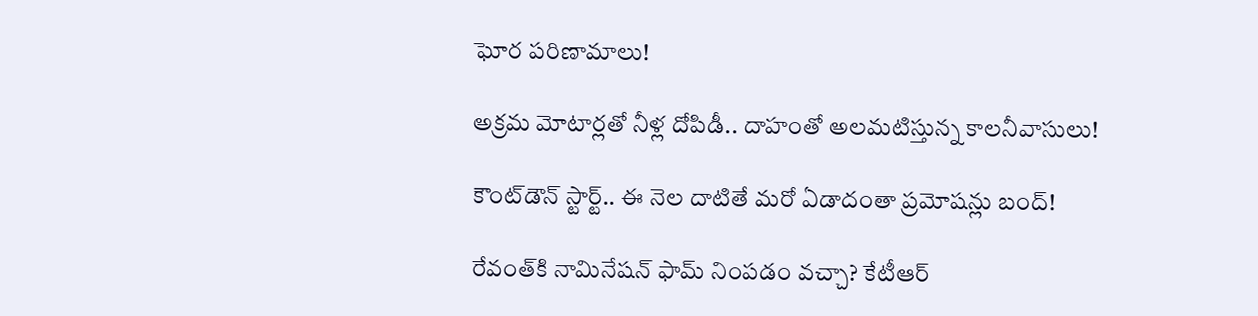ఘోర పరిణామాలు!

అక్రమ మోటార్లతో నీళ్ల దోపిడీ.. దాహంతో అలమటిస్తున్న కాలనీవాసులు!

కౌంట్‌డౌన్ స్టార్ట్.. ఈ నెల దాటితే మరో ఏడాదంతా ప్రమోషన్లు బంద్!

రేవంత్‌కి నామినేషన్ ఫామ్ నింపడం వచ్చా? కేటీఆర్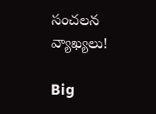సంచలన వ్యాఖ్యలు!

Big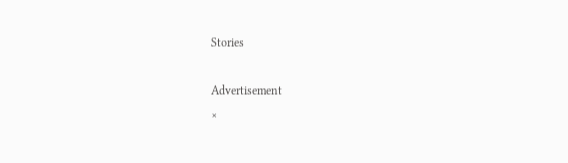Stories

Advertisement
×